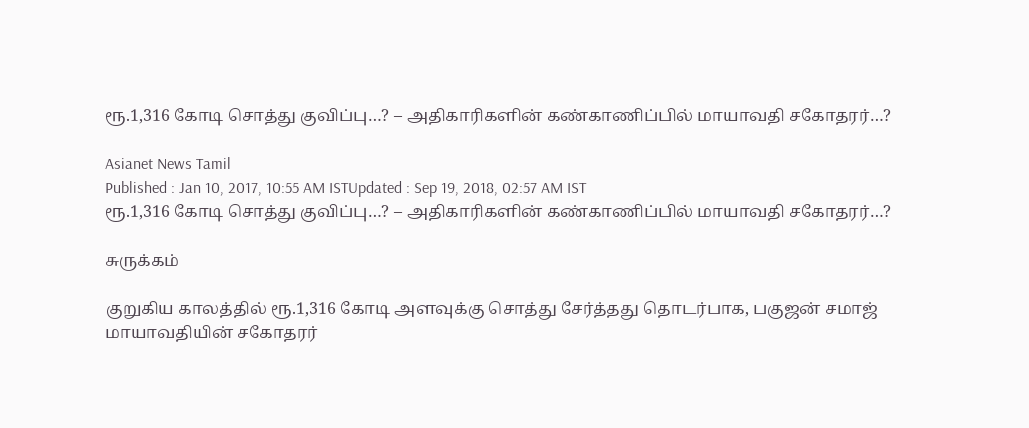ரூ.1,316 கோடி சொத்து குவிப்பு…? – அதிகாரிகளின் கண்காணிப்பில் மாயாவதி சகோதரர்…?

Asianet News Tamil
Published : Jan 10, 2017, 10:55 AM ISTUpdated : Sep 19, 2018, 02:57 AM IST
ரூ.1,316 கோடி சொத்து குவிப்பு…? – அதிகாரிகளின் கண்காணிப்பில் மாயாவதி சகோதரர்…?

சுருக்கம்

குறுகிய காலத்தில் ரூ.1,316 கோடி அளவுக்கு சொத்து சேர்த்தது தொடர்பாக, பகுஜன் சமாஜ் மாயாவதியின் சகோதரர்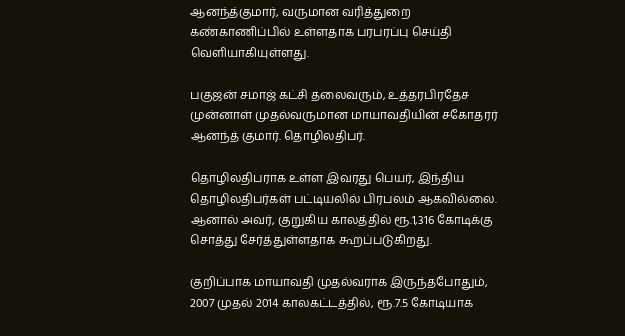ஆனந்த்குமார், வருமான வரித்துறை கண்காணிப்பில் உள்ளதாக பரபரப்பு செய்தி வெளியாகியுள்ளது.

பகுஜன் சமாஜ் கட்சி தலைவரும், உத்தரபிரதேச முன்னாள் முதல்வருமான மாயாவதியின் சகோதரர் ஆனந்த் குமார். தொழிலதிபர்.

தொழிலதிபராக உள்ள இவரது பெயர், இந்திய தொழிலதிபர்கள் பட்டியலில் பிரபலம் ஆகவில்லை. ஆனால் அவர், குறுகிய காலத்தில் ரூ.1,316 கோடிக்கு சொத்து சேர்த்துள்ளதாக கூறப்படுகிறது.

குறிப்பாக மாயாவதி முதல்வராக இருந்தபோதும், 2007 முதல் 2014 காலகட்டத்தில், ரூ.7.5 கோடியாக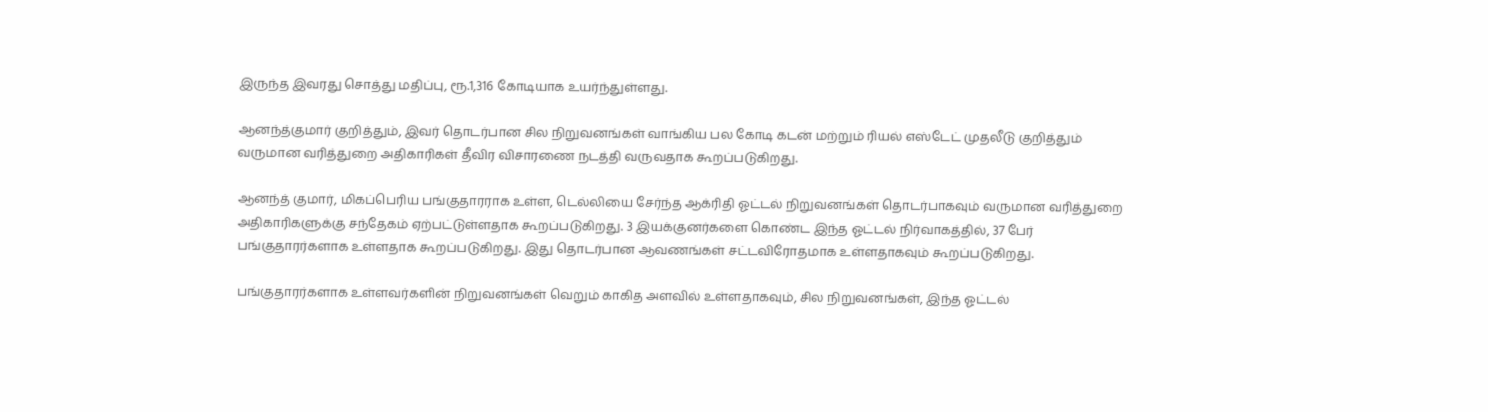இருந்த இவரது சொத்து மதிப்பு, ரூ.1,316 கோடியாக உயர்ந்துள்ளது.

ஆனந்த்குமார் குறித்தும், இவர் தொடர்பான சில நிறுவனங்கள் வாங்கிய பல கோடி கடன் மற்றும் ரியல் எஸ்டேட் முதலீடு குறித்தும் வருமான வரித்துறை அதிகாரிகள் தீவிர விசாரணை நடத்தி வருவதாக கூறப்படுகிறது.

ஆனந்த் குமார், மிகப்பெரிய பங்குதாரராக உள்ள, டெல்லியை சேர்ந்த ஆக்ரிதி ஓட்டல் நிறுவனங்கள் தொடர்பாகவும் வருமான வரித்துறை அதிகாரிகளுக்கு சந்தேகம் ஏற்பட்டுள்ளதாக கூறப்படுகிறது. 3 இயக்குனர்களை கொண்ட இந்த ஓட்டல் நிர்வாகத்தில், 37 பேர் பங்குதாரர்களாக உள்ளதாக கூறப்படுகிறது. இது தொடர்பான ஆவணங்கள் சட்டவிரோதமாக உள்ளதாகவும் கூறப்படுகிறது.

பங்குதாரர்களாக உள்ளவர்களின் நிறுவனங்கள் வெறும் காகித அளவில் உள்ளதாகவும், சில நிறுவனங்கள், இந்த ஓட்டல்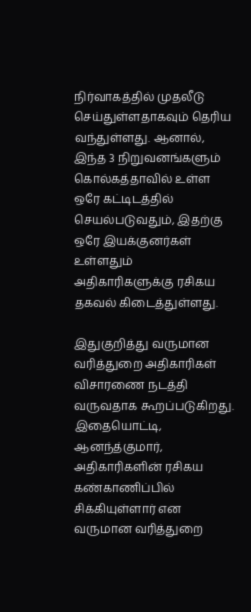நிர்வாகத்தில் முதலீடு செய்துள்ளதாகவும் தெரிய வந்துள்ளது. ஆனால், இந்த 3 நிறுவனங்களும் கொல்கத்தாவில் உள்ள ஒரே கட்டிடத்தில் செயல்படுவதும், இதற்கு ஒரே இயக்குனர்கள் உள்ளதும் அதிகாரிகளுக்கு ரசிகய தகவல் கிடைத்துள்ளது.

இதுகுறித்து வருமான வரித்துறை அதிகாரிகள் விசாரணை நடத்தி வருவதாக கூறப்படுகிறது. இதையொட்டி, ஆனந்த்குமார், அதிகாரிகளின் ரசிகய கண்காணிப்பில் சிக்கியுள்ளார் என வருமான வரித்துறை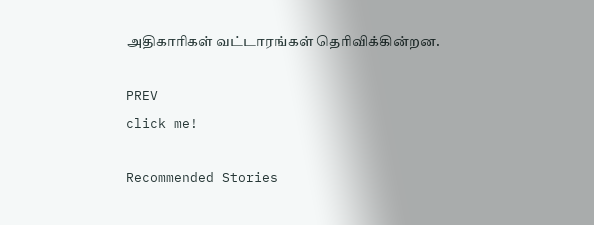அதிகாரிகள் வட்டாரங்கள் தெரிவிக்கின்றன.

PREV
click me!

Recommended Stories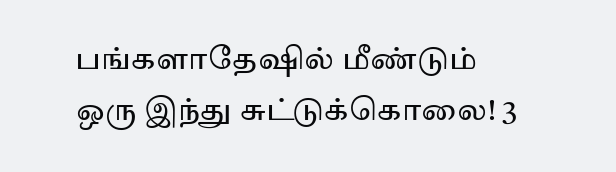பங்களாதேஷில் மீண்டும் ஒரு இந்து சுட்டுக்கொலை! 3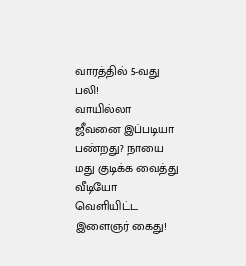வாரத்தில் 5-வது பலி!
வாயில்லா ஜீவனை இப்படியா பண்றது? நாயை மது குடிக்க வைத்து வீடியோ வெளியிட்ட இளைஞர் கைது!